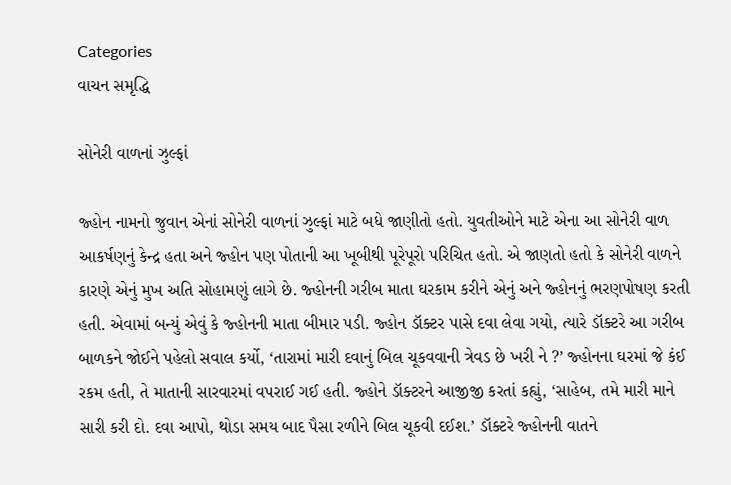Categories
વાચન સમૃદ્ધિ

સોનેરી વાળનાં ઝુલ્ફાં

જ્હોન નામનો જુવાન એનાં સોનેરી વાળનાં ઝુલ્ફાં માટે બધે જાણીતો હતો. યુવતીઓને માટે એના આ સોનેરી વાળ આકર્ષણનું કેન્દ્ર હતા અને જ્હોન પણ પોતાની આ ખૂબીથી પૂરેપૂરો પરિચિત હતો. એ જાણતો હતો કે સોનેરી વાળને કારણે એનું મુખ અતિ સોહામણું લાગે છે. જ્હોનની ગરીબ માતા ઘરકામ કરીને એનું અને જ્હોનનું ભરણપોષણ કરતી હતી. એવામાં બન્યું એવું કે જ્હોનની માતા બીમાર પડી. જ્હોન ડૉક્ટર પાસે દવા લેવા ગયો, ત્યારે ડૉક્ટરે આ ગરીબ બાળકને જોઈને પહેલો સવાલ કર્યો, ‘તારામાં મારી દવાનું બિલ ચૂકવવાની ત્રેવડ છે ખરી ને ?’ જ્હોનના ઘરમાં જે કંઈ રકમ હતી, તે માતાની સારવારમાં વપરાઈ ગઈ હતી. જ્હોને ડૉક્ટરને આજીજી કરતાં કહ્યું, ‘સાહેબ, તમે મારી માને સારી કરી દો. દવા આપો, થોડા સમય બાદ પૈસા રળીને બિલ ચૂકવી દઈશ.’ ડૉક્ટરે જ્હોનની વાતને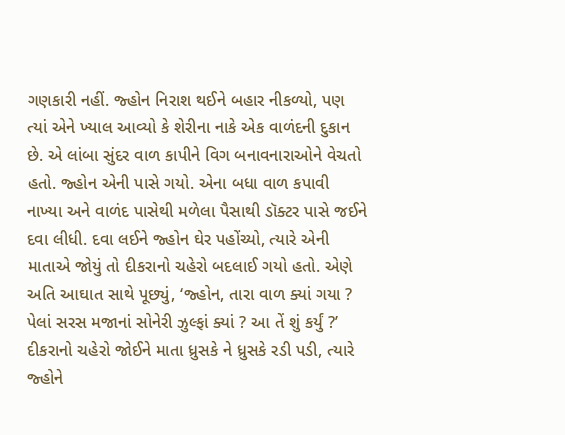ગણકારી નહીં. જ્હોન નિરાશ થઈને બહાર નીકળ્યો, પણ ત્યાં એને ખ્યાલ આવ્યો કે શેરીના નાકે એક વાળંદની દુકાન છે. એ લાંબા સુંદર વાળ કાપીને વિગ બનાવનારાઓને વેચતો હતો. જ્હોન એની પાસે ગયો. એના બધા વાળ કપાવી નાખ્યા અને વાળંદ પાસેથી મળેલા પૈસાથી ડૉક્ટર પાસે જઈને દવા લીધી. દવા લઈને જ્હોન ઘેર પહોંચ્યો, ત્યારે એની માતાએ જોયું તો દીકરાનો ચહેરો બદલાઈ ગયો હતો. એણે અતિ આઘાત સાથે પૂછ્યું, ‘જ્હોન, તારા વાળ ક્યાં ગયા ? પેલાં સરસ મજાનાં સોનેરી ઝુલ્ફાં ક્યાં ? આ તેં શું કર્યું ?’ દીકરાનો ચહેરો જોઈને માતા ધ્રુસકે ને ધ્રુસકે રડી પડી, ત્યારે જ્હોને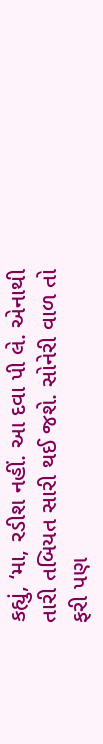કહ્યું, ‘મા, રડીશ નહીં. આ દવા પી લે. એનાથી તારી તબિયત સારી થઈ જશે. સોનેરી વાળ તો ફરી પણ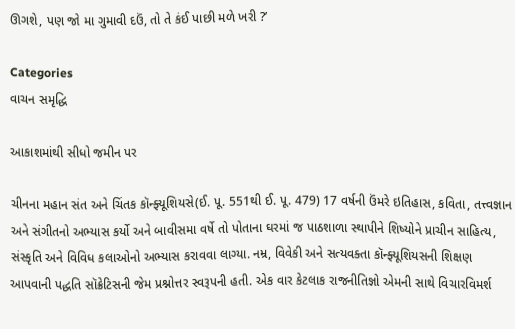ઊગશે, પણ જો મા ગુમાવી દઉં, તો તે કંઈ પાછી મળે ખરી ?’

Categories
વાચન સમૃદ્ધિ

આકાશમાંથી સીધો જમીન પર

ચીનના મહાન સંત અને ચિંતક કૉન્ફ્યૂશિયસે(ઈ. પૂ. 551થી ઈ. પૂ. 479) 17 વર્ષની ઉંમરે ઇતિહાસ, કવિતા, તત્ત્વજ્ઞાન અને સંગીતનો અભ્યાસ કર્યો અને બાવીસમા વર્ષે તો પોતાના ઘરમાં જ પાઠશાળા સ્થાપીને શિષ્યોને પ્રાચીન સાહિત્ય, સંસ્કૃતિ અને વિવિધ કલાઓનો અભ્યાસ કરાવવા લાગ્યા. નમ્ર, વિવેકી અને સત્યવક્તા કૉન્ફ્યૂશિયસની શિક્ષણ આપવાની પદ્ધતિ સૉક્રેટિસની જેમ પ્રશ્નોત્તર સ્વરૂપની હતી. એક વાર કેટલાક રાજનીતિજ્ઞો એમની સાથે વિચારવિમર્શ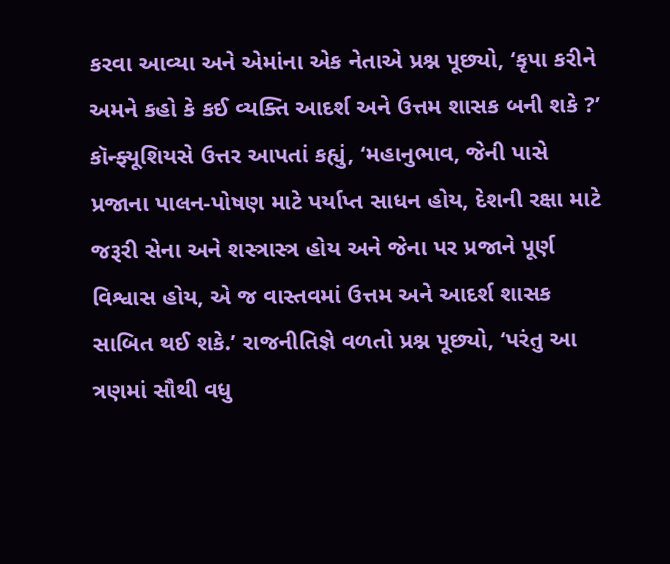કરવા આવ્યા અને એમાંના એક નેતાએ પ્રશ્ન પૂછ્યો, ‘કૃપા કરીને અમને કહો કે કઈ વ્યક્તિ આદર્શ અને ઉત્તમ શાસક બની શકે ?’ કૉન્ફ્યૂશિયસે ઉત્તર આપતાં કહ્યું, ‘મહાનુભાવ, જેની પાસે પ્રજાના પાલન-પોષણ માટે પર્યાપ્ત સાધન હોય, દેશની રક્ષા માટે જરૂરી સેના અને શસ્ત્રાસ્ત્ર હોય અને જેના પર પ્રજાને પૂર્ણ વિશ્વાસ હોય, એ જ વાસ્તવમાં ઉત્તમ અને આદર્શ શાસક સાબિત થઈ શકે.’ રાજનીતિજ્ઞે વળતો પ્રશ્ન પૂછ્યો, ‘પરંતુ આ ત્રણમાં સૌથી વધુ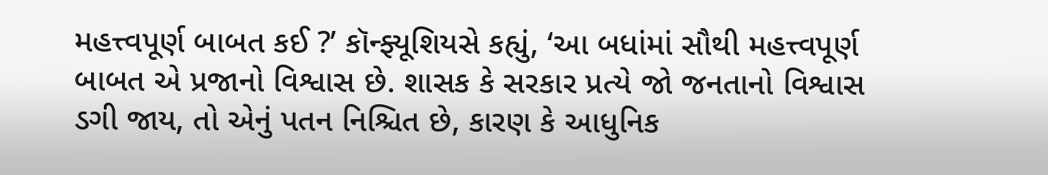મહત્ત્વપૂર્ણ બાબત કઈ ?’ કૉન્ફ્યૂશિયસે કહ્યું, ‘આ બધાંમાં સૌથી મહત્ત્વપૂર્ણ બાબત એ પ્રજાનો વિશ્વાસ છે. શાસક કે સરકાર પ્રત્યે જો જનતાનો વિશ્વાસ ડગી જાય, તો એનું પતન નિશ્ચિત છે, કારણ કે આધુનિક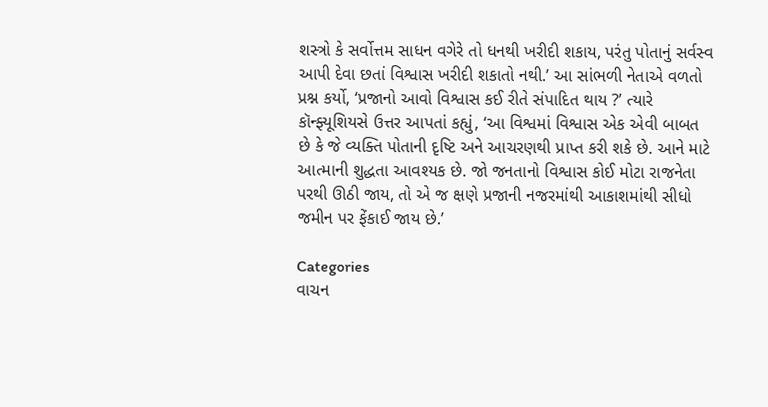શસ્ત્રો કે સર્વોત્તમ સાધન વગેરે તો ધનથી ખરીદી શકાય, પરંતુ પોતાનું સર્વસ્વ આપી દેવા છતાં વિશ્વાસ ખરીદી શકાતો નથી.’ આ સાંભળી નેતાએ વળતો પ્રશ્ન કર્યો, ‘પ્રજાનો આવો વિશ્વાસ કઈ રીતે સંપાદિત થાય ?’ ત્યારે કૉન્ફ્યૂશિયસે ઉત્તર આપતાં કહ્યું, ‘આ વિશ્વમાં વિશ્વાસ એક એવી બાબત છે કે જે વ્યક્તિ પોતાની દૃષ્ટિ અને આચરણથી પ્રાપ્ત કરી શકે છે. આને માટે આત્માની શુદ્ધતા આવશ્યક છે. જો જનતાનો વિશ્વાસ કોઈ મોટા રાજનેતા પરથી ઊઠી જાય, તો એ જ ક્ષણે પ્રજાની નજરમાંથી આકાશમાંથી સીધો જમીન પર ફેંકાઈ જાય છે.’

Categories
વાચન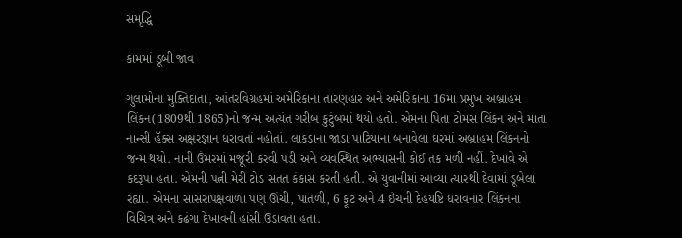સમૃદ્ધિ

કામમાં ડૂબી જાવ

ગુલામોના મુક્તિદાતા, આંતરવિગ્રહમાં અમેરિકાના તારણહાર અને અમેરિકાના 16મા પ્રમુખ અબ્રાહમ લિંકન(1809થી 1865)નો જન્મ અત્યંત ગરીબ કુટુંબમાં થયો હતો. એમના પિતા ટોમસ લિંકન અને માતા નાન્સી હૅક્સ અક્ષરજ્ઞાન ધરાવતાં નહોતાં. લાકડાના જાડા પાટિયાના બનાવેલા ઘરમાં અબ્રાહમ લિંકનનો જન્મ થયો. નાની ઉંમરમાં મજૂરી કરવી પડી અને વ્યવસ્થિત અભ્યાસની કોઈ તક મળી નહીં. દેખાવે એ કદરૂપા હતા. એમની પત્ની મેરી ટોડ સતત કંકાસ કરતી હતી. એ યુવાનીમાં આવ્યા ત્યારથી દેવામાં ડૂબેલા રહ્યા. એમના સાસરાપક્ષવાળા પણ ઊંચી, પાતળી, 6 ફૂટ અને 4 ઇંચની દેહયષ્ટિ ધરાવનાર લિંકનના વિચિત્ર અને કઢંગા દેખાવની હાંસી ઉડાવતા હતા.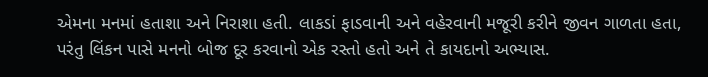એમના મનમાં હતાશા અને નિરાશા હતી. લાકડાં ફાડવાની અને વહેરવાની મજૂરી કરીને જીવન ગાળતા હતા, પરંતુ લિંકન પાસે મનનો બોજ દૂર કરવાનો એક રસ્તો હતો અને તે કાયદાનો અભ્યાસ.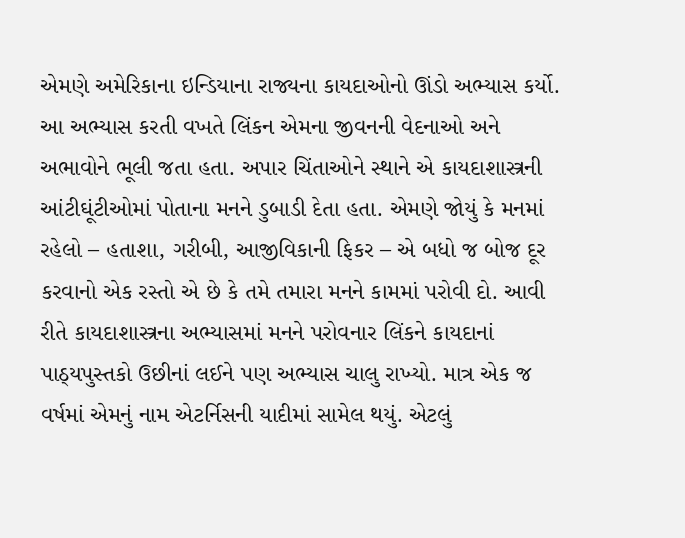એમણે અમેરિકાના ઇન્ડિયાના રાજ્યના કાયદાઓનો ઊંડો અભ્યાસ કર્યો. આ અભ્યાસ કરતી વખતે લિંકન એમના જીવનની વેદનાઓ અને અભાવોને ભૂલી જતા હતા. અપાર ચિંતાઓને સ્થાને એ કાયદાશાસ્ત્રની આંટીઘૂંટીઓમાં પોતાના મનને ડુબાડી દેતા હતા. એમણે જોયું કે મનમાં રહેલો – હતાશા, ગરીબી, આજીવિકાની ફિકર – એ બધો જ બોજ દૂર કરવાનો એક રસ્તો એ છે કે તમે તમારા મનને કામમાં પરોવી દો. આવી રીતે કાયદાશાસ્ત્રના અભ્યાસમાં મનને પરોવનાર લિંકને કાયદાનાં પાઠ્યપુસ્તકો ઉછીનાં લઈને પણ અભ્યાસ ચાલુ રાખ્યો. માત્ર એક જ વર્ષમાં એમનું નામ એટર્નિસની યાદીમાં સામેલ થયું. એટલું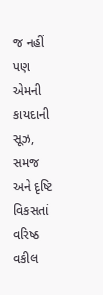જ નહીં પણ એમની કાયદાની સૂઝ, સમજ અને દૃષ્ટિ વિકસતાં વરિષ્ઠ વકીલ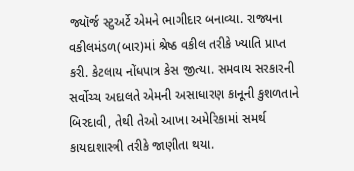જ્યૉર્જ સ્ટુઅર્ટે એમને ભાગીદાર બનાવ્યા. રાજ્યના વકીલમંડળ(બાર)માં શ્રેષ્ઠ વકીલ તરીકે ખ્યાતિ પ્રાપ્ત કરી. કેટલાય નોંધપાત્ર કેસ જીત્યા. સમવાય સરકારની સર્વોચ્ચ અદાલતે એમની અસાધારણ કાનૂની કુશળતાને બિરદાવી, તેથી તેઓ આખા અમેરિકામાં સમર્થ કાયદાશાસ્ત્રી તરીકે જાણીતા થયા.